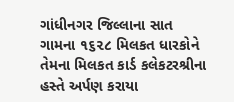ગાંધીનગર જિલ્લાના સાત ગામના ૧૬૨૮ મિલકત ધારકોને તેમના મિલકત કાર્ડ કલેકટરશ્રીના હસ્તે અર્પણ કરાયા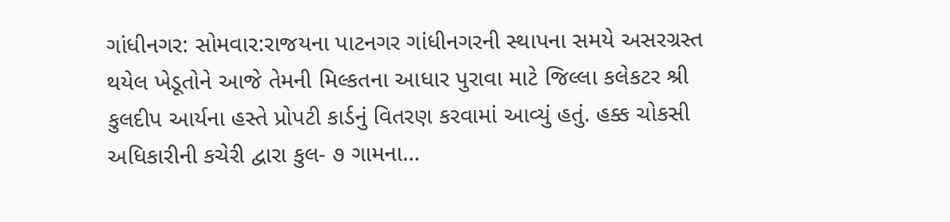ગાંધીનગર: સોમવાર:રાજયના પાટનગર ગાંધીનગરની સ્થાપના સમયે અસરગ્રસ્ત થયેલ ખેડૂતોને આજે તેમની મિલ્કતના આધાર પુરાવા માટે જિલ્લા કલેકટર શ્રી કુલદીપ આર્યના હસ્તે પ્રોપટી કાર્ડનું વિતરણ કરવામાં આવ્યું હતું. હક્ક ચોકસી અધિકારીની કચેરી દ્વારા કુલ- ૭ ગામના…